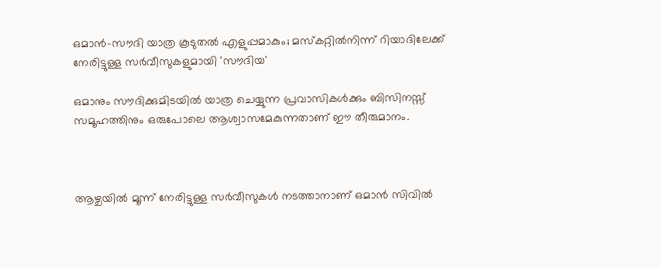ഒമാന്‍-സൗദി യാത്ര കൂടുതല്‍ എളുപ്പമാകും; മസ്‌കറ്റില്‍നിന്ന് റിയാദിലേക്ക് നേരിട്ടുള്ള സര്‍വീസുകളുമായി 'സൗദിയ'

ഒമാനും സൗദിക്കുമിടയില്‍ യാത്ര ചെയ്യുന്ന പ്രവാസികള്‍ക്കും ബിസിനസ്സ് സമൂഹത്തിനും ഒരുപോലെ ആശ്വാസമേകുന്നതാണ് ഈ തീരുമാനം.



ആഴ്ചയില്‍ മൂന്ന് നേരിട്ടുള്ള സര്‍വീസുകള്‍ നടത്താനാണ് ഒമാന്‍ സിവില്‍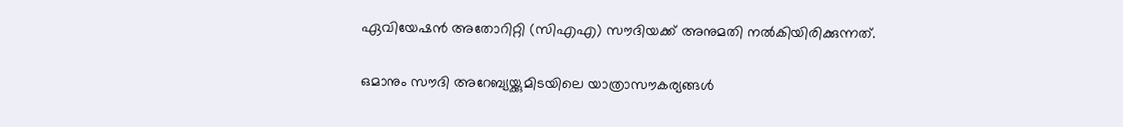ഏവിയേഷന്‍ അതോറിറ്റി (സിഎഎ) സൗദിയക്ക് അനുമതി നല്‍കിയിരിക്കുന്നത്.

ഒമാനും സൗദി അറേബ്യയ്ക്കുമിടയിലെ യാത്രാസൗകര്യങ്ങള്‍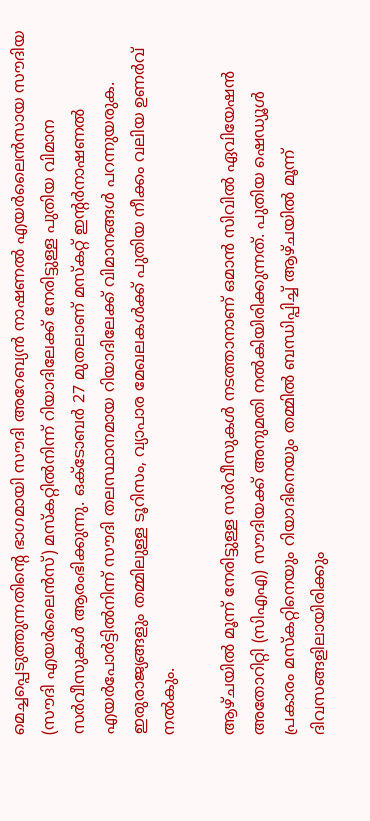മെച്ചപ്പെടുത്തുന്നതിന്റെ ഭാഗമായി സൗദി അറേബ്യന്‍ നാഷണല്‍ എയര്‍ലൈന്‍സായ സൗദിയ (സൗദി എയര്‍ലൈന്‍സ്) മസ്‌കറ്റില്‍നിന്ന് റിയാദിലേക്ക് നേരിട്ടുള്ള പുതിയ വിമാന സര്‍വീസുകള്‍ ആരംഭിക്കുന്നു. ഒക്ടോബര്‍ 27 മുതലാണ് മസ്‌കറ്റ് ഇന്റര്‍നാഷണല്‍ എയര്‍പോര്‍ട്ടില്‍നിന്ന് സൗദി തലസ്ഥാനമായ റിയാദിലേക്ക് വിമാനങ്ങള്‍ പറന്നുയരുക. ഇരുരാജ്യങ്ങളും തമ്മിലുള്ള ടൂറിസം, വ്യാപാര മേഖലകള്‍ക്ക് പുതിയ നീക്കം വലിയ ഉണര്‍വ് നല്‍കും.

ആഴ്ചയില്‍ മൂന്ന് നേരിട്ടുള്ള സര്‍വീസുകള്‍ നടത്താനാണ് ഒമാന്‍ സിവില്‍ ഏവിയേഷന്‍ അതോറിറ്റി (സിഎഎ) സൗദിയക്ക് അനുമതി നല്‍കിയിരിക്കുന്നത്. പുതിയ ഷെഡ്യൂള്‍ പ്രകാരം മസ്‌കറ്റിനെയും റിയാദിനെയും തമ്മില്‍ ബന്ധിപ്പിച്ച് ആഴ്ചയില്‍ മൂന്ന് ദിവസങ്ങളിലായിരിക്കും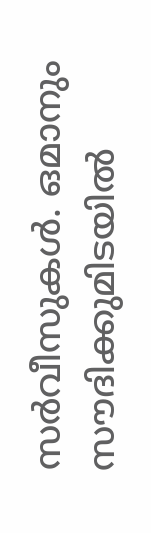സര്‍വീസുകള്‍. ഒമാനും സൗദിക്കുമിടയില്‍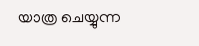യാത്ര ചെയ്യുന്ന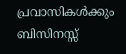പ്രവാസികള്‍ക്കും ബിസിനസ്സ്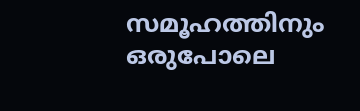സമൂഹത്തിനും ഒരുപോലെ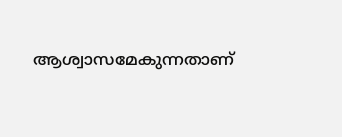ആശ്വാസമേകുന്നതാണ്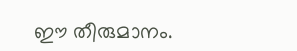ഈ തീരുമാനം.